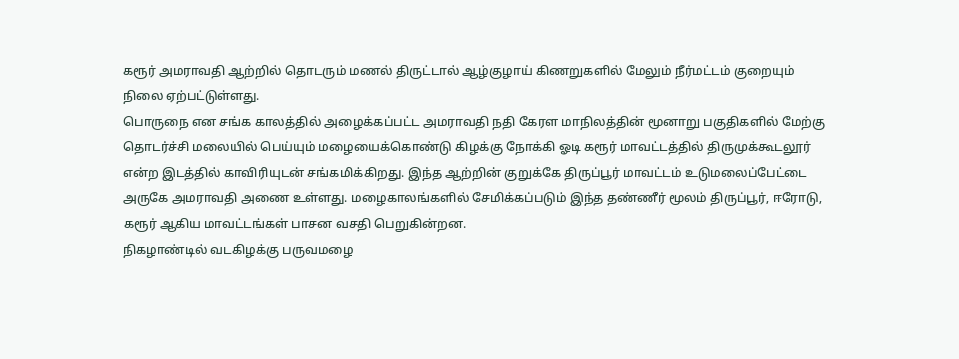கரூர் அமராவதி ஆற்றில் தொடரும் மணல் திருட்டால் ஆழ்குழாய் கிணறுகளில் மேலும் நீர்மட்டம் குறையும் நிலை ஏற்பட்டுள்ளது.
பொருநை என சங்க காலத்தில் அழைக்கப்பட்ட அமராவதி நதி கேரள மாநிலத்தின் மூனாறு பகுதிகளில் மேற்கு தொடர்ச்சி மலையில் பெய்யும் மழையைக்கொண்டு கிழக்கு நோக்கி ஓடி கரூர் மாவட்டத்தில் திருமுக்கூடலூர் என்ற இடத்தில் காவிரியுடன் சங்கமிக்கிறது. இந்த ஆற்றின் குறுக்கே திருப்பூர் மாவட்டம் உடுமலைப்பேட்டை அருகே அமராவதி அணை உள்ளது. மழைகாலங்களில் சேமிக்கப்படும் இந்த தண்ணீர் மூலம் திருப்பூர், ஈரோடு, கரூர் ஆகிய மாவட்டங்கள் பாசன வசதி பெறுகின்றன.
நிகழாண்டில் வடகிழக்கு பருவமழை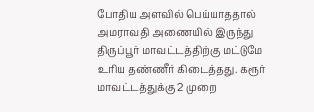போதிய அளவில் பெய்யாததால் அமராவதி அணையில் இருந்து திருப்பூர் மாவட்டத்திற்கு மட்டுமே உரிய தண்ணீர் கிடைத்தது. கரூர் மாவட்டத்துக்கு 2 முறை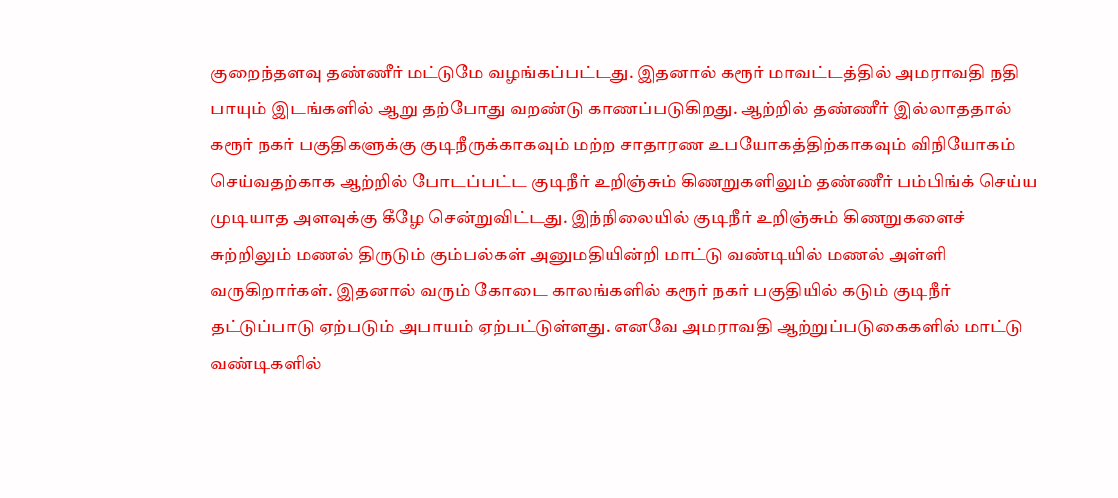குறைந்தளவு தண்ணீர் மட்டுமே வழங்கப்பட்டது. இதனால் கரூர் மாவட்டத்தில் அமராவதி நதி பாயும் இடங்களில் ஆறு தற்போது வறண்டு காணப்படுகிறது. ஆற்றில் தண்ணீர் இல்லாததால் கரூர் நகர் பகுதிகளுக்கு குடிநீருக்காகவும் மற்ற சாதாரண உபயோகத்திற்காகவும் விநியோகம் செய்வதற்காக ஆற்றில் போடப்பட்ட குடிநீர் உறிஞ்சும் கிணறுகளிலும் தண்ணீர் பம்பிங்க் செய்ய முடியாத அளவுக்கு கீழே சென்றுவிட்டது. இந்நிலையில் குடிநீர் உறிஞ்சும் கிணறுகளைச் சுற்றிலும் மணல் திருடும் கும்பல்கள் அனுமதியின்றி மாட்டு வண்டியில் மணல் அள்ளி வருகிறார்கள். இதனால் வரும் கோடை காலங்களில் கரூர் நகர் பகுதியில் கடும் குடிநீர் தட்டுப்பாடு ஏற்படும் அபாயம் ஏற்பட்டுள்ளது. எனவே அமராவதி ஆற்றுப்படுகைகளில் மாட்டு வண்டிகளில்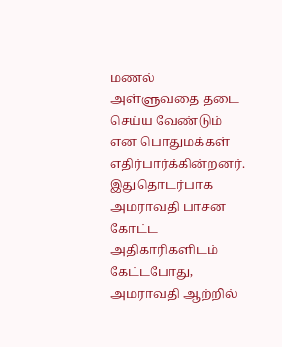மணல் அள்ளுவதை தடை செய்ய வேண்டும் என பொதுமக்கள் எதிர்பார்க்கின்றனர்.
இதுதொடர்பாக அமராவதி பாசன கோட்ட அதிகாரிகளிடம் கேட்டபோது, அமராவதி ஆற்றில்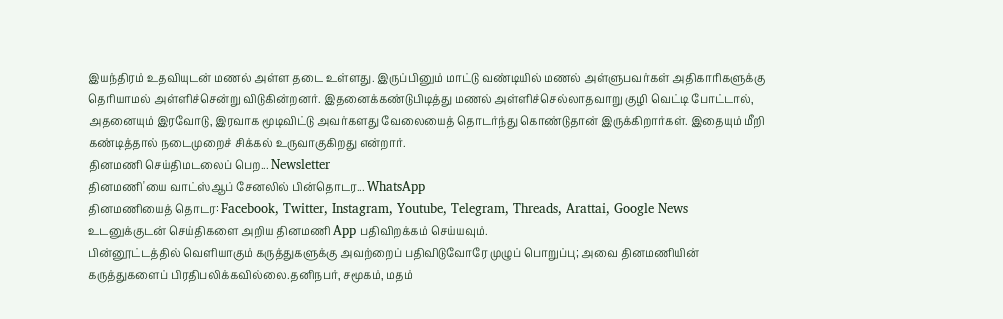இயந்திரம் உதவியுடன் மணல் அள்ள தடை உள்ளது. இருப்பினும் மாட்டு வண்டியில் மணல் அள்ளுபவர்கள் அதிகாரிகளுக்கு தெரியாமல் அள்ளிச்சென்று விடுகின்றனர். இதனைக்கண்டுபிடித்து மணல் அள்ளிச்செல்லாதவாறு குழி வெட்டி போட்டால், அதனையும் இரவோடு, இரவாக மூடிவிட்டு அவர்களது வேலையைத் தொடர்ந்து கொண்டுதான் இருக்கிறார்கள். இதையும் மீறி கண்டித்தால் நடைமுறைச் சிக்கல் உருவாகுகிறது என்றார்.
தினமணி செய்திமடலைப் பெற... Newsletter
தினமணி'யை வாட்ஸ்ஆப் சேனலில் பின்தொடர... WhatsApp
தினமணியைத் தொடர: Facebook, Twitter, Instagram, Youtube, Telegram, Threads, Arattai, Google News
உடனுக்குடன் செய்திகளை அறிய தினமணி App பதிவிறக்கம் செய்யவும்.
பின்னூட்டத்தில் வெளியாகும் கருத்துகளுக்கு அவற்றைப் பதிவிடுவோரே முழுப் பொறுப்பு; அவை தினமணியின் கருத்துகளைப் பிரதிபலிக்கவில்லை.தனிநபர், சமூகம், மதம்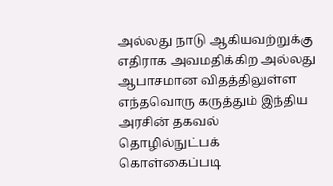அல்லது நாடு ஆகியவற்றுக்கு எதிராக அவமதிக்கிற அல்லது ஆபாசமான விதத்திலுள்ள எந்தவொரு கருத்தும் இந்திய அரசின் தகவல் தொழில்நுட்பக் கொள்கைப்படி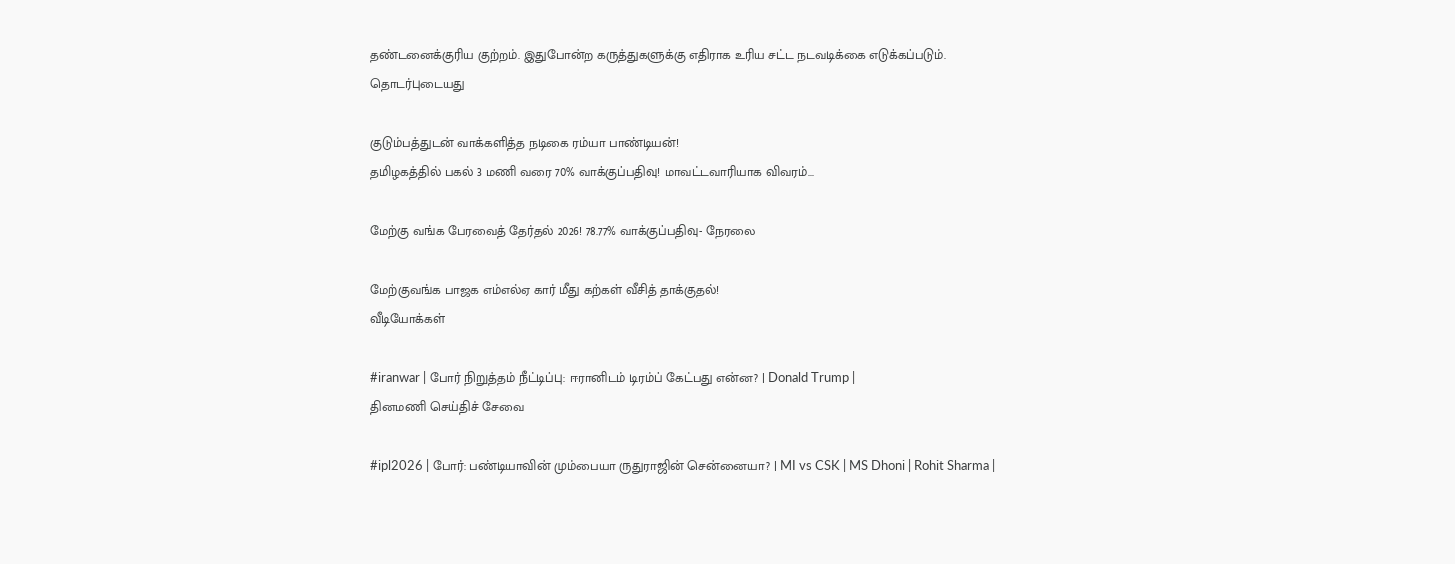தண்டனைக்குரிய குற்றம். இதுபோன்ற கருத்துகளுக்கு எதிராக உரிய சட்ட நடவடிக்கை எடுக்கப்படும்.
தொடர்புடையது

குடும்பத்துடன் வாக்களித்த நடிகை ரம்யா பாண்டியன்!
தமிழகத்தில் பகல் 3 மணி வரை 70% வாக்குப்பதிவு! மாவட்டவாரியாக விவரம்...

மேற்கு வங்க பேரவைத் தேர்தல் 2026! 78.77% வாக்குப்பதிவு- நேரலை

மேற்குவங்க பாஜக எம்எல்ஏ கார் மீது கற்கள் வீசித் தாக்குதல்!
வீடியோக்கள்

#iranwar | போர் நிறுத்தம் நீட்டிப்பு: ஈரானிடம் டிரம்ப் கேட்பது என்ன? | Donald Trump |
தினமணி செய்திச் சேவை

#ipl2026 | போர்: பண்டியாவின் மும்பையா ருதுராஜின் சென்னையா? | MI vs CSK | MS Dhoni | Rohit Sharma |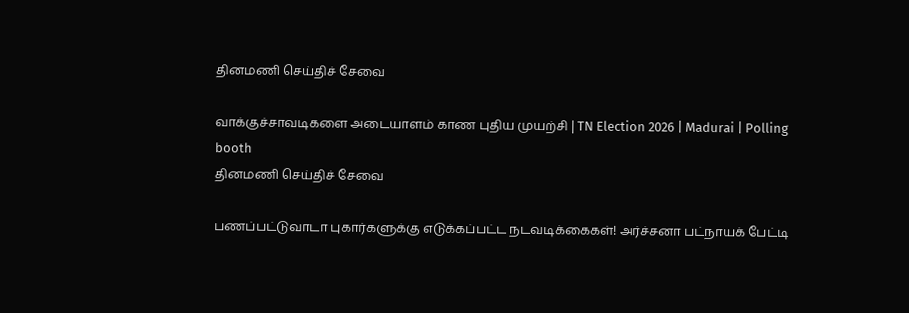தினமணி செய்திச் சேவை

வாக்குச்சாவடிகளை அடையாளம் காண புதிய முயற்சி | TN Election 2026 | Madurai | Polling booth
தினமணி செய்திச் சேவை

பணப்பட்டுவாடா புகார்களுக்கு எடுக்கப்பட்ட நடவடிக்கைகள்! அர்ச்சனா பட்நாயக் பேட்டி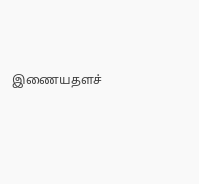இணையதளச்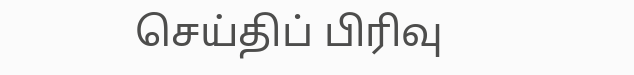செய்திப் பிரிவு